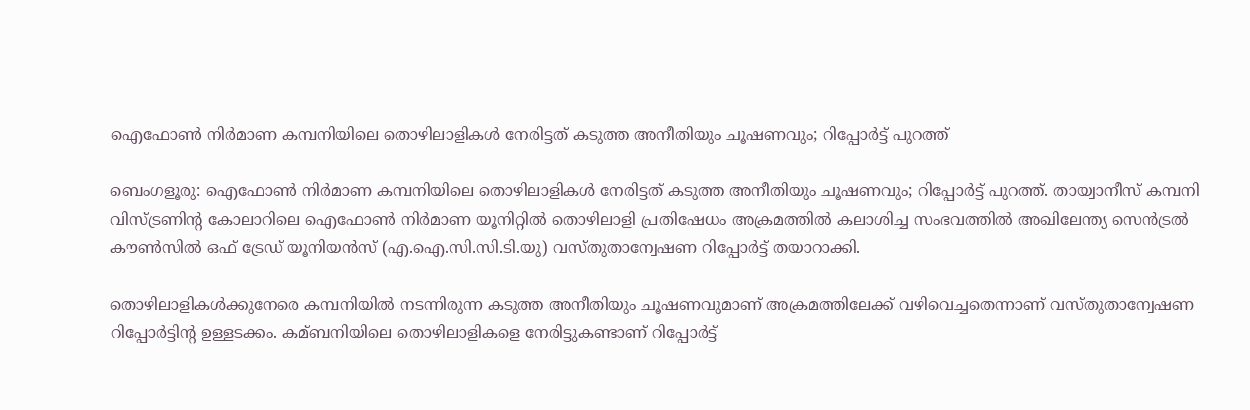ഐഫോണ്‍ നിര്‍മാണ കമ്പനിയിലെ തൊഴിലാളികൾ നേരിട്ടത് കടുത്ത അനീതിയും ചൂഷണവും; റിപ്പോർട്ട് പുറത്ത്

ബെംഗളൂരു: ഐഫോണ്‍ നിര്‍മാണ കമ്പനിയിലെ തൊഴിലാളികൾ നേരിട്ടത് കടുത്ത അനീതിയും ചൂഷണവും; റിപ്പോർട്ട് പുറത്ത്. തായ്വാനീസ് കമ്പനി വിസ്ട്രണിന്‍റ കോലാറിലെ ഐഫോണ്‍ നിര്‍മാണ യൂനിറ്റില്‍ തൊഴിലാളി പ്രതിഷേധം അക്രമത്തില്‍ കലാശിച്ച സംഭവത്തില്‍ അഖിലേന്ത്യ സെന്‍ട്രല്‍ കൗണ്‍സില്‍ ഒഫ് ട്രേഡ് യൂനിയന്‍സ് (എ.ഐ.സി.സി.ടി.യു) വസ്തുതാന്വേഷണ റിപ്പോർട്ട് തയാറാക്കി.

തൊഴിലാളികള്‍ക്കുനേരെ കമ്പനിയില്‍ നടന്നിരുന്ന കടുത്ത അനീതിയും ചൂഷണവുമാണ് അക്രമത്തിലേക്ക് വഴിവെച്ചതെന്നാണ് വസ്തുതാന്വേഷണ റിപ്പോര്‍ട്ടിന്‍റ ഉള്ളടക്കം. കമ്ബനിയിലെ തൊഴിലാളികളെ നേരിട്ടുകണ്ടാണ് റിപ്പോര്‍ട്ട്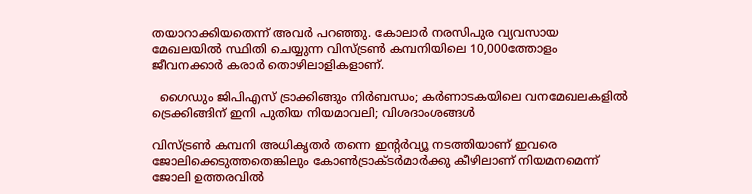തയാറാക്കിയതെന്ന് അവര്‍ പറഞ്ഞു. കോലാര്‍ നരസിപുര വ്യവസായ മേഖലയില്‍ സ്ഥിതി ചെയ്യുന്ന വിസ്ട്രണ്‍ കമ്പനിയിലെ 10,000ത്തോളം ജീവനക്കാര്‍ കരാര്‍ തൊഴിലാളികളാണ്.

  ഗൈഡും ജിപിഎസ് ട്രാക്കിങ്ങും നിർബന്ധം; കർണാടകയിലെ വനമേഖലകളിൽ ട്രെക്കിങ്ങിന് ഇനി പുതിയ നിയമാവലി; വിശദാംശങ്ങൾ

വിസ്ട്രണ്‍ കമ്പനി അധികൃതര്‍ തന്നെ ഇന്‍റര്‍വ്യൂ നടത്തിയാണ് ഇവരെ ജോലിക്കെടുത്തതെങ്കിലും കോണ്‍ട്രാക്ടര്‍മാര്‍ക്കു കീഴിലാണ് നിയമനമെന്ന് ജോലി ഉത്തരവില്‍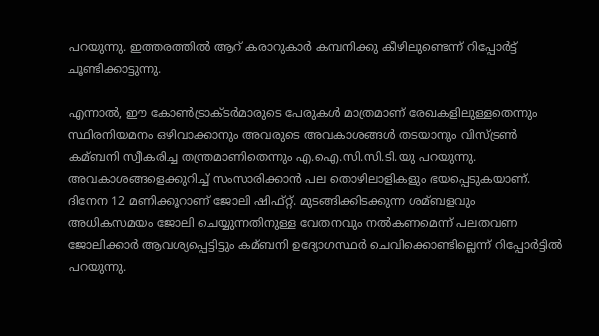പറയുന്നു. ഇത്തരത്തില്‍ ആറ് കരാറുകാര്‍ കമ്പനിക്കു കീഴിലുണ്ടെന്ന് റിപ്പോര്‍ട്ട് ചൂണ്ടിക്കാട്ടുന്നു.

എന്നാല്‍, ഈ കോണ്‍ട്രാക്ടര്‍മാരുടെ പേരുകള്‍ മാത്രമാണ് രേഖകളിലുള്ളതെന്നും സ്ഥിരനിയമനം ഒഴിവാക്കാനും അവരുടെ അവകാശങ്ങള്‍ തടയാനും വിസ്ട്രണ്‍ കമ്ബനി സ്വീകരിച്ച തന്ത്രമാണിതെന്നും എ.ഐ.സി.സി.ടി.യു പറയുന്നു. അവകാശങ്ങളെക്കുറിച്ച്‌ സംസാരിക്കാന്‍ പല തൊഴിലാളികളും ഭയപ്പെടുകയാണ്. ദിനേന 12 മണിക്കൂറാണ് ജോലി ഷിഫ്റ്റ്. മുടങ്ങിക്കിടക്കുന്ന ശമ്ബളവും അധികസമയം ജോലി ചെയ്യുന്നതിനുള്ള വേതനവും നല്‍കണമെന്ന് പലതവണ ജോലിക്കാര്‍ ആവശ്യപ്പെട്ടിട്ടും കമ്ബനി ഉദ്യോഗസ്ഥര്‍ ചെവിക്കൊണ്ടില്ലെന്ന് റിപ്പോര്‍ട്ടില്‍ പറയുന്നു.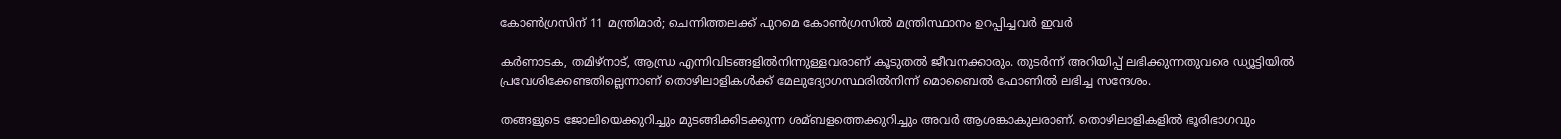കോണ്‍ഗ്രസിന് 11 മന്ത്രിമാര്‍; ചെന്നിത്തലക്ക് പുറമെ കോൺഗ്രസിൽ മന്ത്രിസ്ഥാനം ഉറപ്പിച്ചവർ ഇവർ

കര്‍ണാടക, തമിഴ്നാട്, ആന്ധ്ര എന്നിവിടങ്ങളില്‍നിന്നുള്ളവരാണ് കൂടുതല്‍ ജീവനക്കാരും. തുടര്‍ന്ന് അറിയിപ്പ് ലഭിക്കുന്നതുവരെ ഡ്യൂട്ടിയില്‍ പ്രവേശിക്കേണ്ടതില്ലെന്നാണ് തൊഴിലാളികള്‍ക്ക് മേലുദ്യോഗസ്ഥരില്‍നിന്ന് മൊബൈല്‍ ഫോണില്‍ ലഭിച്ച സന്ദേശം.

തങ്ങളുടെ ജോലിയെക്കുറിച്ചും മുടങ്ങിക്കിടക്കുന്ന ശമ്ബളത്തെക്കുറിച്ചും അവര്‍ ആശങ്കാകുലരാണ്. തൊഴിലാളികളില്‍ ഭൂരിഭാഗവും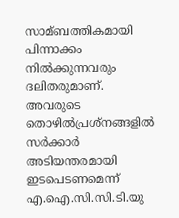സാമ്ബത്തികമായി പിന്നാക്കം നില്‍ക്കുന്നവരും ദലിതരുമാണ്. അവരുടെ തൊഴില്‍പ്രശ്നങ്ങളില്‍ സര്‍ക്കാര്‍ അടിയന്തരമായി ഇടപെടണമെന്ന് എ.ഐ.സി.സി.ടി.യു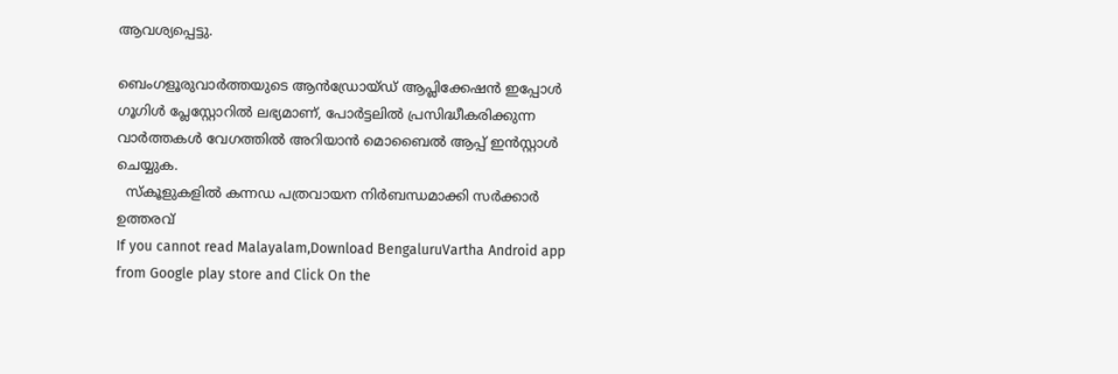ആവശ്യപ്പെട്ടു.

ബെംഗളൂരുവാർത്തയുടെ ആൻഡ്രോയ്ഡ് ആപ്ലിക്കേഷൻ ഇപ്പോൾ ഗൂഗിൾ പ്ലേസ്റ്റോറിൽ ലഭ്യമാണ്, പോർട്ടലിൽ പ്രസിദ്ധീകരിക്കുന്ന വാർത്തകൾ വേഗത്തിൽ അറിയാൻ മൊബൈൽ ആപ്പ് ഇൻസ്റ്റാൾ ചെയ്യുക.
  സ്കൂളുകളിൽ കന്നഡ പത്രവായന നിർബന്ധമാക്കി സർക്കാർ ഉത്തരവ്
If you cannot read Malayalam,Download BengaluruVartha Android app from Google play store and Click On the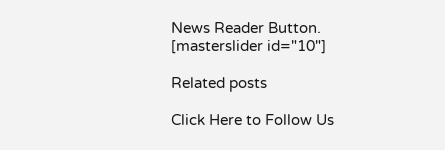News Reader Button. [masterslider id="10"]

Related posts

Click Here to Follow Us